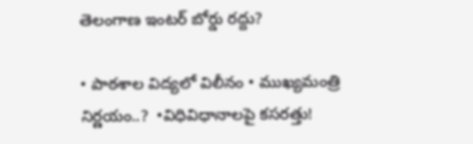తెలంగాణ ఇంటర్‌ బోర్డు రద్దు?

• పాఠశాల విద్యలో విలీనం • ముఖ్యమంత్రి నిర్ణయం..?  •విధివిధానాలపై కసరత్తు!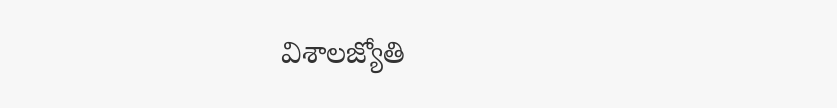విశాలజ్యోతి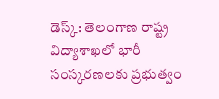డెస్క్: తెలంగాణ రాష్ట్ర విద్యాశాఖలో భారీ సంస్కరణలకు ప్రభుత్వం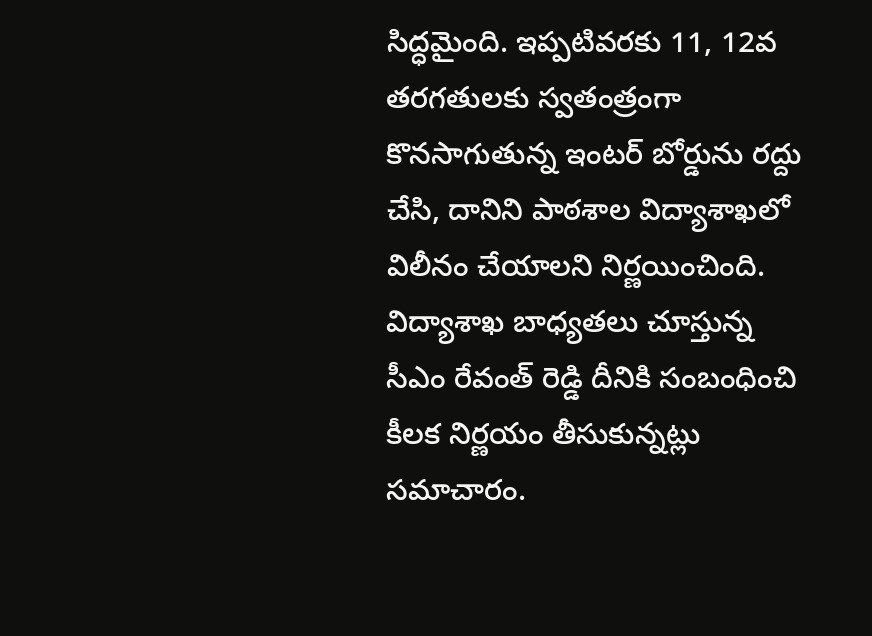సిద్ధమైంది. ఇప్పటివరకు 11, 12వ తరగతులకు స్వతంత్రంగా కొనసాగుతున్న ఇంటర్‌ బోర్డును రద్దు చేసి, దానిని పాఠశాల విద్యాశాఖలో విలీనం చేయాలని నిర్ణయించింది. విద్యాశాఖ బాధ్యతలు చూస్తున్న సీఎం రేవంత్‌ రెడ్డి దీనికి సంబంధించి కీలక నిర్ణయం తీసుకున్నట్లు సమాచారం.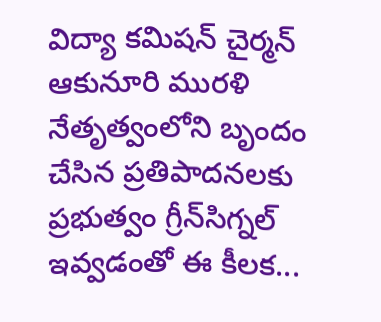విద్యా కమిషన్‌ చైర్మన్‌ ఆకునూరి మురళి నేతృత్వంలోని బృందం చేసిన ప్రతిపాదనలకు ప్రభుత్వం గ్రీన్‌సిగ్నల్‌ ఇవ్వడంతో ఈ కీలక...